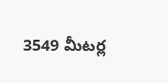3549 మీటర్ల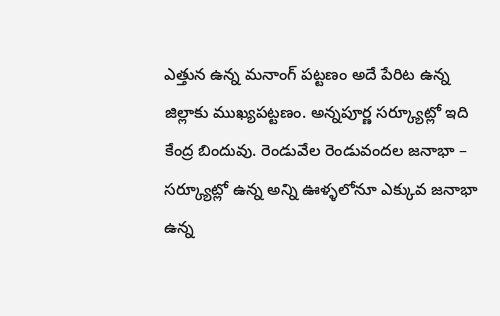ఎత్తున ఉన్న మనాంగ్ పట్టణం అదే పేరిట ఉన్న జిల్లాకు ముఖ్యపట్టణం. అన్నపూర్ణ సర్క్యూట్లో ఇది కేంద్ర బిందువు. రెండువేల రెండువందల జనాభా – సర్క్యూట్లో ఉన్న అన్ని ఊళ్ళలోనూ ఎక్కువ జనాభా ఉన్న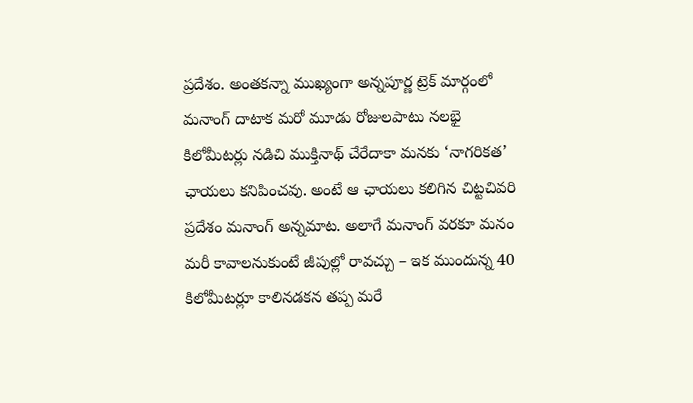ప్రదేశం. అంతకన్నా ముఖ్యంగా అన్నపూర్ణ ట్రెక్ మార్గంలో మనాంగ్ దాటాక మరో మూడు రోజులపాటు నలభై కిలోమీటర్లు నడిచి ముక్తినాథ్ చేరేదాకా మనకు ‘నాగరికత’ ఛాయలు కనిపించవు. అంటే ఆ ఛాయలు కలిగిన చిట్టచివరి ప్రదేశం మనాంగ్ అన్నమాట. అలాగే మనాంగ్ వరకూ మనం మరీ కావాలనుకుంటే జీపుల్లో రావచ్చు – ఇక ముందున్న 40 కిలోమీటర్లూ కాలినడకన తప్ప మరే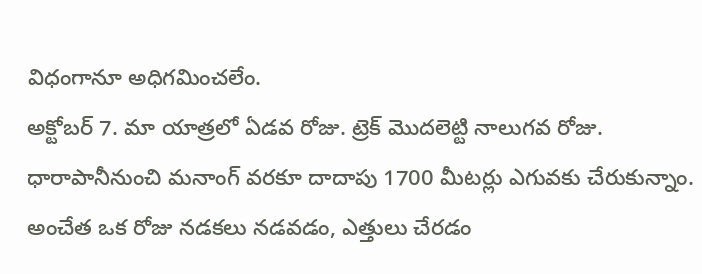విధంగానూ అధిగమించలేం.
అక్టోబర్ 7. మా యాత్రలో ఏడవ రోజు. ట్రెక్ మొదలెట్టి నాలుగవ రోజు. ధారాపానీనుంచి మనాంగ్ వరకూ దాదాపు 1700 మీటర్లు ఎగువకు చేరుకున్నాం. అంచేత ఒక రోజు నడకలు నడవడం, ఎత్తులు చేరడం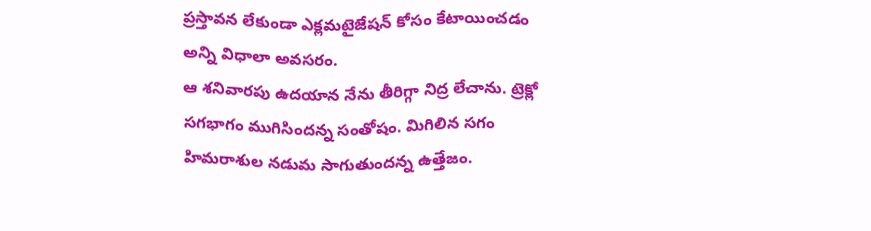ప్రస్తావన లేకుండా ఎక్లమటైజేషన్ కోసం కేటాయించడం అన్ని విధాలా అవసరం.
ఆ శనివారపు ఉదయాన నేను తీరిగ్గా నిద్ర లేచాను. ట్రెక్లో సగభాగం ముగిసిందన్న సంతోషం. మిగిలిన సగం హిమరాశుల నడుమ సాగుతుందన్న ఉత్తేజం.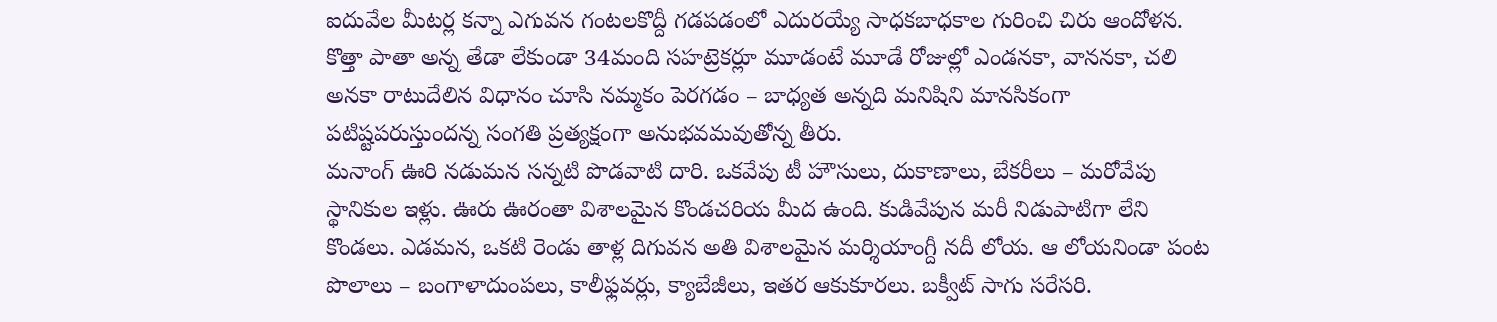ఐదువేల మీటర్ల కన్నా ఎగువన గంటలకొద్దీ గడపడంలో ఎదురయ్యే సాధకబాధకాల గురించి చిరు ఆందోళన. కొత్తా పాతా అన్న తేడా లేకుండా 34మంది సహట్రెకర్లూ మూడంటే మూడే రోజుల్లో ఎండనకా, వాననకా, చలి అనకా రాటుదేలిన విధానం చూసి నమ్మకం పెరగడం – బాధ్యత అన్నది మనిషిని మానసికంగా పటిష్టపరుస్తుందన్న సంగతి ప్రత్యక్షంగా అనుభవమవుతోన్న తీరు.
మనాంగ్ ఊరి నడుమన సన్నటి పొడవాటి దారి. ఒకవేపు టీ హౌసులు, దుకాణాలు, బేకరీలు – మరోవేపు స్థానికుల ఇళ్లు. ఊరు ఊరంతా విశాలమైన కొండచరియ మీద ఉంది. కుడివేపున మరీ నిడుపాటిగా లేని కొండలు. ఎడమన, ఒకటి రెండు తాళ్ల దిగువన అతి విశాలమైన మర్శియాంగ్దీ నదీ లోయ. ఆ లోయనిండా పంట పొలాలు – బంగాళాదుంపలు, కాలీఫ్లవర్లు, క్యాబేజీలు, ఇతర ఆకుకూరలు. బక్వీట్ సాగు సరేసరి.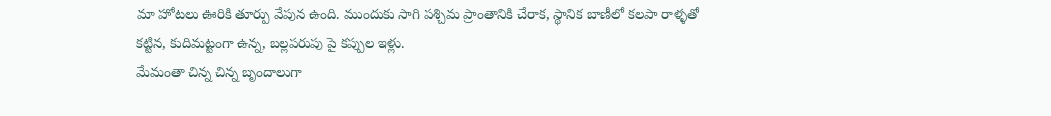మా హోటలు ఊరికి తూర్పు వేపున ఉంది. ముందుకు సాగి పశ్చిమ ప్రాంతానికి చేరాక, స్థానిక బాణీలో కలపా రాళ్ళతో కట్టిన, కుదిమట్టంగా ఉన్న, బల్లపరుపు పై కప్పుల ఇళ్లు.
మేమంతా చిన్న చిన్న బృందాలుగా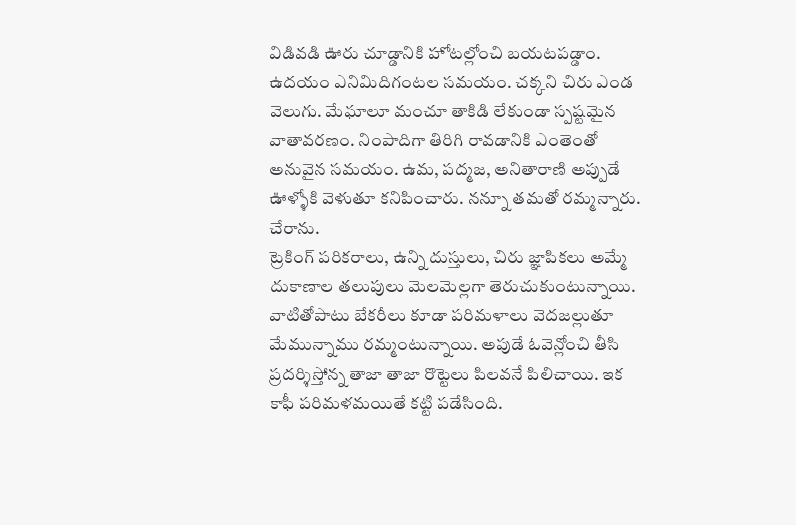విడివడి ఊరు చూడ్డానికి హోటల్లోంచి బయటపడ్డాం. ఉదయం ఎనిమిదిగంటల సమయం. చక్కని చిరు ఎండ వెలుగు. మేఘాలూ మంచూ తాకిడి లేకుండా స్పష్టమైన వాతావరణం. నింపాదిగా తిరిగి రావడానికి ఎంతెంతో అనువైన సమయం. ఉమ, పద్మజ, అనితారాణి అప్పుడే ఊళ్ళోకి వెళుతూ కనిపించారు. నన్నూ తమతో రమ్మన్నారు. చేరాను.
ట్రెకింగ్ పరికరాలు, ఉన్ని దుస్తులు, చిరు జ్ఞాపికలు అమ్మే దుకాణాల తలుపులు మెలమెల్లగా తెరుచుకుంటున్నాయి. వాటితోపాటు బేకరీలు కూడా పరిమళాలు వెదజల్లుతూ మేమున్నాము రమ్మంటున్నాయి. అపుడే ఓవెన్లోంచి తీసి ప్రదర్శిస్తోన్న తాజా తాజా రొట్టెలు పిలవనే పిలిచాయి. ఇక కాఫీ పరిమళమయితే కట్టి పడేసింది.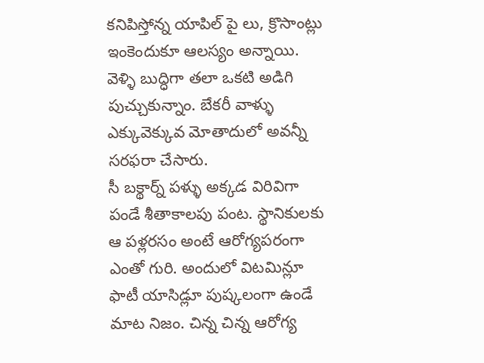కనిపిస్తోన్న యాపిల్ పై లు, క్రొసాంట్లు ఇంకెందుకూ ఆలస్యం అన్నాయి. వెళ్ళి బుద్ధిగా తలా ఒకటి అడిగి పుచ్చుకున్నాం. బేకరీ వాళ్ళు ఎక్కువెక్కువ మోతాదులో అవన్నీ సరఫరా చేసారు.
సీ బక్థార్న్ పళ్ళు అక్కడ విరివిగా పండే శీతాకాలపు పంట. స్థానికులకు ఆ పళ్లరసం అంటే ఆరోగ్యపరంగా ఎంతో గురి. అందులో విటమిన్లూ ఫాటీ యాసిడ్లూ పుష్కలంగా ఉండే మాట నిజం. చిన్న చిన్న ఆరోగ్య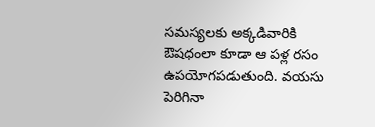సమస్యలకు అక్కడివారికి ఔషధంలా కూడా ఆ పళ్ల రసం ఉపయోగపడుతుంది. వయసు పెరిగినా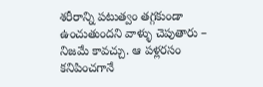శరీరాన్ని పటుత్వం తగ్గకుండా ఉంచుతుందని వాళ్ళు చెపుతారు – నిజమే కావచ్చు. ఆ పళ్లరసం కనిపించగానే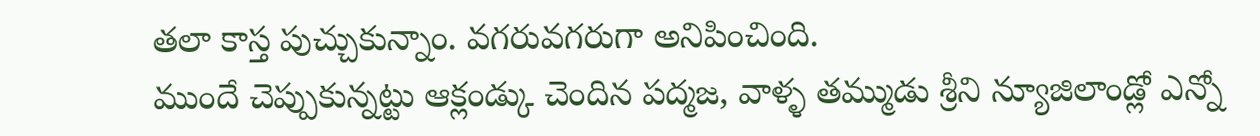తలా కాస్త పుచ్చుకున్నాం. వగరువగరుగా అనిపించింది.
ముందే చెప్పుకున్నట్టు ఆక్లండ్కు చెందిన పద్మజ, వాళ్ళ తమ్ముడు శ్రీని న్యూజిలాండ్లో ఎన్నో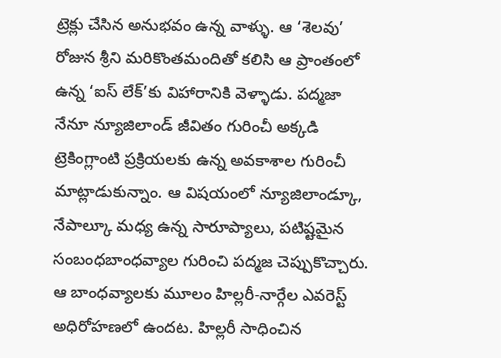ట్రెక్లు చేసిన అనుభవం ఉన్న వాళ్ళు. ఆ ‘శెలవు’ రోజున శ్రీని మరికొంతమందితో కలిసి ఆ ప్రాంతంలో ఉన్న ‘ఐస్ లేక్’కు విహారానికి వెళ్ళాడు. పద్మజా నేనూ న్యూజిలాండ్ జీవితం గురించీ అక్కడి ట్రెకింగ్లాంటి ప్రక్రియలకు ఉన్న అవకాశాల గురించీ మాట్లాడుకున్నాం. ఆ విషయంలో న్యూజిలాండ్కూ, నేపాల్కూ మధ్య ఉన్న సారూప్యాలు, పటిష్టమైన సంబంధబాంధవ్యాల గురించి పద్మజ చెప్పుకొచ్చారు. ఆ బాంధవ్యాలకు మూలం హిల్లరీ-నార్గేల ఎవరెస్ట్ అధిరోహణలో ఉందట. హిల్లరీ సాధించిన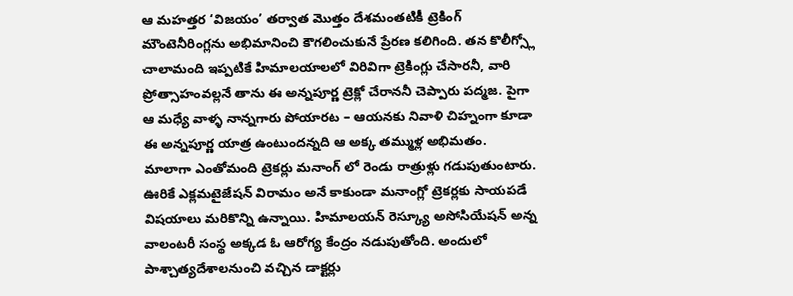ఆ మహత్తర ‘విజయం’ తర్వాత మొత్తం దేశమంతటికీ ట్రెకింగ్ మౌంటెనీరింగ్లను అభిమానించి కౌగలించుకునే ప్రేరణ కలిగింది. తన కొలీగ్స్లో చాలామంది ఇప్పటికే హిమాలయాలలో విరివిగా ట్రెకింగ్లు చేసారనీ, వారి ప్రోత్సాహంవల్లనే తాను ఈ అన్నపూర్ణ ట్రెక్లో చేరాననీ చెప్పారు పద్మజ. పైగా ఆ మధ్యే వాళ్ళ నాన్నగారు పోయారట – ఆయనకు నివాళి చిహ్నంగా కూడా ఈ అన్నపూర్ణ యాత్ర ఉంటుందన్నది ఆ అక్క తమ్ముళ్ల అభిమతం.
మాలాగా ఎంతోమంది ట్రెకర్లు మనాంగ్ లో రెండు రాత్రుళ్లు గడుపుతుంటారు. ఊరికే ఎక్లమటైజేషన్ విరామం అనే కాకుండా మనాంగ్లో ట్రెకర్లకు సాయపడే విషయాలు మరికొన్ని ఉన్నాయి. హిమాలయన్ రెస్క్యూ అసోసియేషన్ అన్న వాలంటరీ సంస్థ అక్కడ ఓ ఆరోగ్య కేంద్రం నడుపుతోంది. అందులో పాశ్చాత్యదేశాలనుంచి వచ్చిన డాక్టర్లు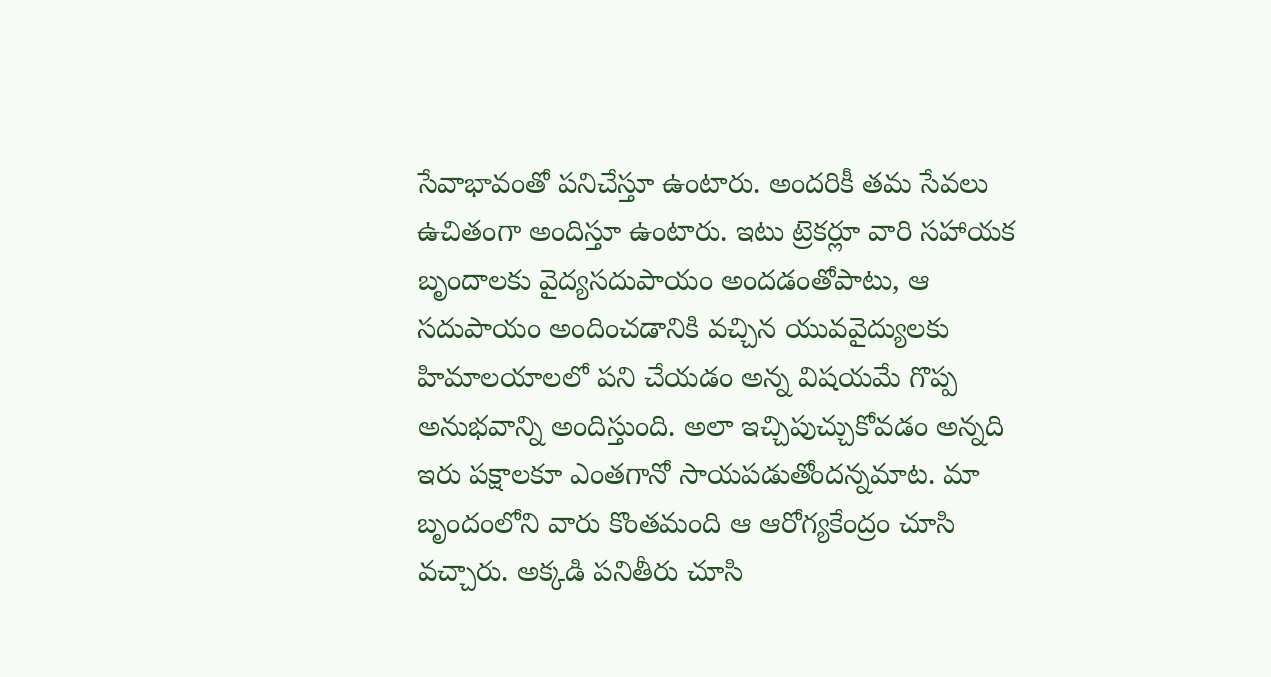సేవాభావంతో పనిచేస్తూ ఉంటారు. అందరికీ తమ సేవలు ఉచితంగా అందిస్తూ ఉంటారు. ఇటు ట్రెకర్లూ వారి సహాయక బృందాలకు వైద్యసదుపాయం అందడంతోపాటు, ఆ సదుపాయం అందించడానికి వచ్చిన యువవైద్యులకు హిమాలయాలలో పని చేయడం అన్న విషయమే గొప్ప అనుభవాన్ని అందిస్తుంది. అలా ఇచ్చిపుచ్చుకోవడం అన్నది ఇరు పక్షాలకూ ఎంతగానో సాయపడుతోందన్నమాట. మా బృందంలోని వారు కొంతమంది ఆ ఆరోగ్యకేంద్రం చూసి వచ్చారు. అక్కడి పనితీరు చూసి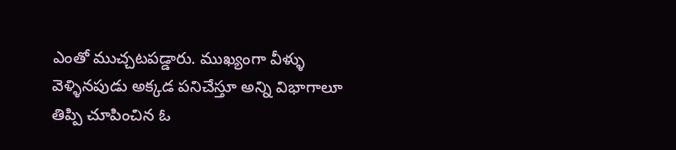ఎంతో ముచ్చటపడ్డారు. ముఖ్యంగా వీళ్ళు వెళ్ళినపుడు అక్కడ పనిచేస్తూ అన్ని విభాగాలూ తిప్పి చూపించిన ఓ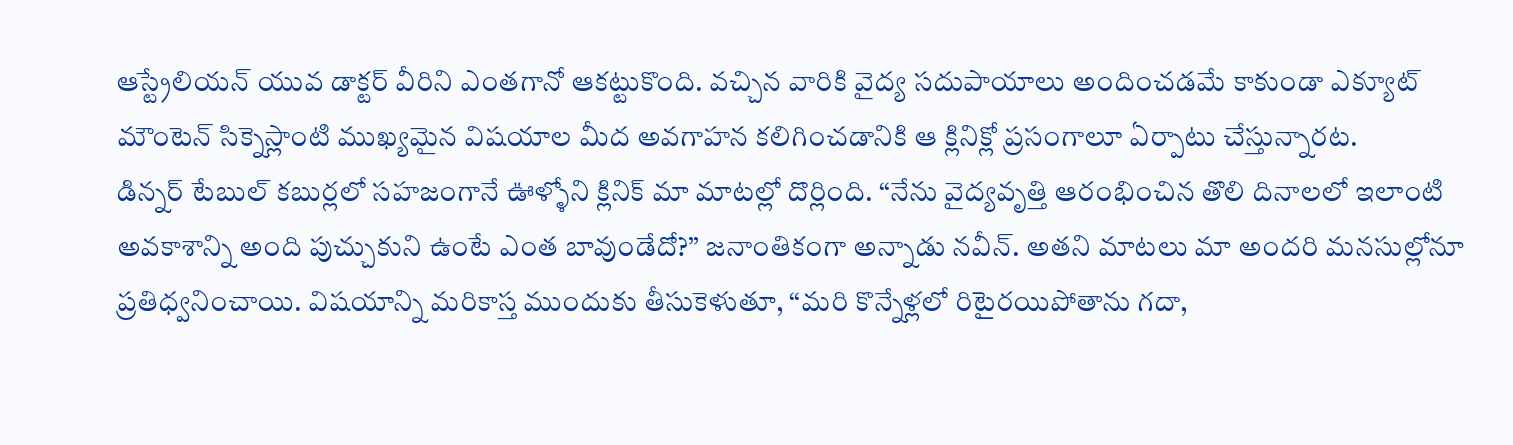ఆస్ట్రేలియన్ యువ డాక్టర్ వీరిని ఎంతగానో ఆకట్టుకొంది. వచ్చిన వారికి వైద్య సదుపాయాలు అందించడమే కాకుండా ఎక్యూట్ మౌంటెన్ సిక్నెస్లాంటి ముఖ్యమైన విషయాల మీద అవగాహన కలిగించడానికి ఆ క్లినిక్లో ప్రసంగాలూ ఏర్పాటు చేస్తున్నారట.
డిన్నర్ టేబుల్ కబుర్లలో సహజంగానే ఊళ్ళోని క్లినిక్ మా మాటల్లో దొర్లింది. “నేను వైద్యవృత్తి ఆరంభించిన తొలి దినాలలో ఇలాంటి అవకాశాన్ని అంది పుచ్చుకుని ఉంటే ఎంత బావుండేదో?” జనాంతికంగా అన్నాడు నవీన్. అతని మాటలు మా అందరి మనసుల్లోనూ ప్రతిధ్వనించాయి. విషయాన్ని మరికాస్త ముందుకు తీసుకెళుతూ, “మరి కొన్నేళ్లలో రిటైరయిపోతాను గదా,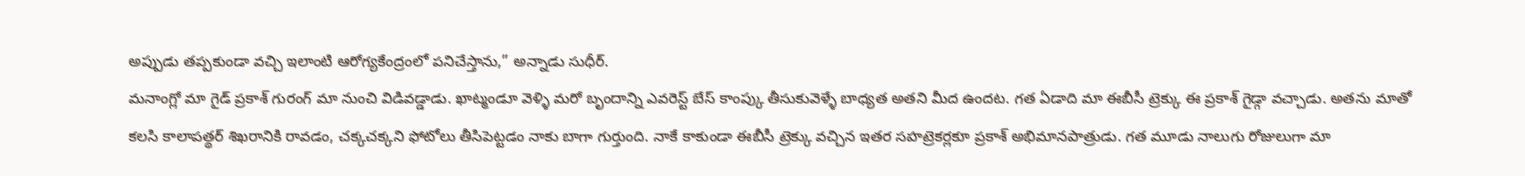అప్పుడు తప్పకుండా వచ్చి ఇలాంటి ఆరోగ్యకేంద్రంలో పనిచేస్తాను,” అన్నాడు సుధీర్.
మనాంగ్లో మా గైడ్ ప్రకాశ్ గురంగ్ మా నుంచి విడివడ్డాడు. ఖాట్మండూ వెళ్ళి మరో బృందాన్ని ఎవరెస్ట్ బేస్ కాంప్కు తీసుకువెళ్ళే బాధ్యత అతని మీద ఉందట. గత ఏడాది మా ఈబీసీ ట్రెక్కు ఈ ప్రకాశ్ గైడ్గా వచ్చాడు. అతను మాతో కలసి కాలాపత్థర్ శిఖరానికి రావడం, చక్కచక్కని ఫోటోలు తీసిపెట్టడం నాకు బాగా గుర్తుంది. నాకే కాకుండా ఈబీసీ ట్రెక్కు వచ్చిన ఇతర సహట్రెకర్లకూ ప్రకాశ్ అభిమానపాత్రుడు. గత మూడు నాలుగు రోజులుగా మా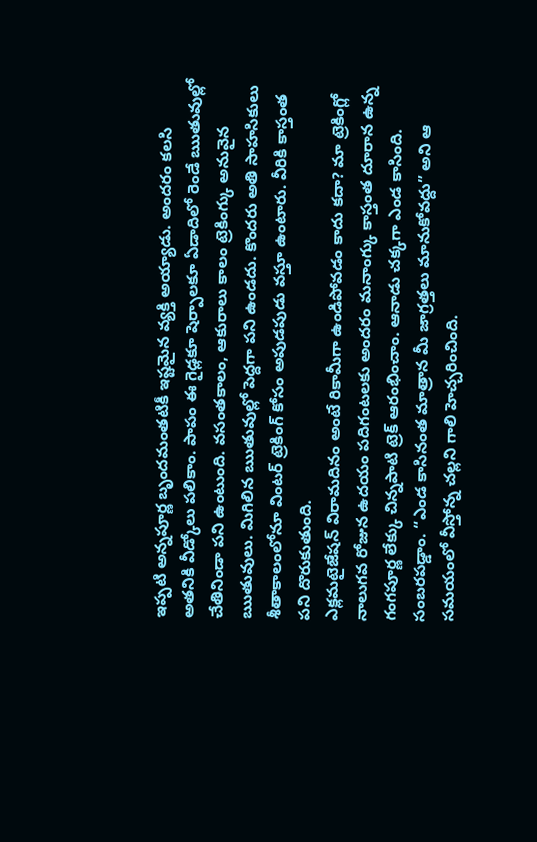ఇప్పటి అన్నపూర్ణ బృందమంతటికీ ఇష్టమైన వ్యక్తి అయ్యాడు. అందరం కలసి అతనికి వీడ్కోలు పలికాం. పాపం ఈ గైడ్లకూ షెర్పాలకూ ఏడాదిలో రెండే ఋతువుల్లో చేతినిండా పని ఉంటుంది. వసంతకాలం, ఆకురాలు కాలం ట్రెకింగ్కు అనువైన ఋతువులు. మిగిలిన ఋతువుల్లో పెద్దగా పని ఉండదు. కొందరు అతి సాహసికులు శీతాకాలంలోనూ వింటర్ ట్రెకింగ్ కోసం అపుడపుడు వస్తూ ఉంటారు. వీరికి కాస్తంత పని దొరుకుతుంది.
ఎక్లమటైజేషన్ విరామదినం అంటే రికామీగా ఉండిపోవడం కాదు కదా? మా ట్రెకింగ్లో నాలుగవ రోజున ఉదయం పదిగంటలకు అందరం మనాంగ్కు కాస్తంత దూరాన ఉన్న గంగపూర్ణ లేక్కు చిన్నపాటి ట్రెక్ ఆరంభించాం. ఆనాడు చక్కగా ఎండ కాసింది. సంబరపడ్డాం. “ఎండ కాసినంత మాత్రాన మీ జాగ్రత్తలు మానుకోవద్దు” అని ఆ సమయంలో వీస్తోన్న చల్లని గాలి హెచ్చరించింది.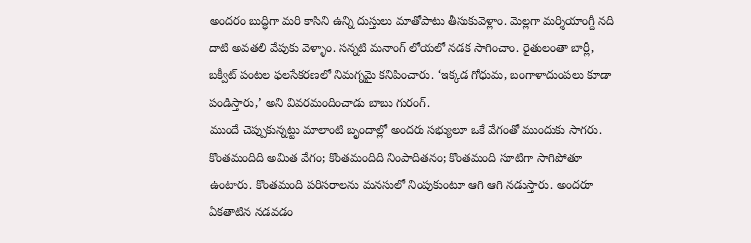అందరం బుద్ధిగా మరి కాసిని ఉన్ని దుస్తులు మాతోపాటు తీసుకువెళ్లాం. మెల్లగా మర్శియాంగ్దీ నది దాటి అవతలి వేపుకు వెళ్ళాం. సన్నటి మనాంగ్ లోయలో నడక సాగించాం. రైతులంతా బార్లీ, బక్వీట్ పంటల ఫలసేకరణలో నిమగ్నమై కనిపించారు. ‘ఇక్కడ గోధుమ, బంగాళాదుంపలు కూడా పండిస్తారు,’ అని వివరమందించాడు బాబు గురంగ్.
ముందే చెప్పుకున్నట్టు మాలాంటి బృందాల్లో అందరు సభ్యులూ ఒకే వేగంతో ముందుకు సాగరు. కొంతమందిది అమిత వేగం; కొంతమందిది నింపాదితనం; కొంతమంది సూటిగా సాగిపోతూ ఉంటారు. కొంతమంది పరిసరాలను మనసులో నింపుకుంటూ ఆగి ఆగి నడుస్తారు. అందరూ ఏకతాటిన నడవడం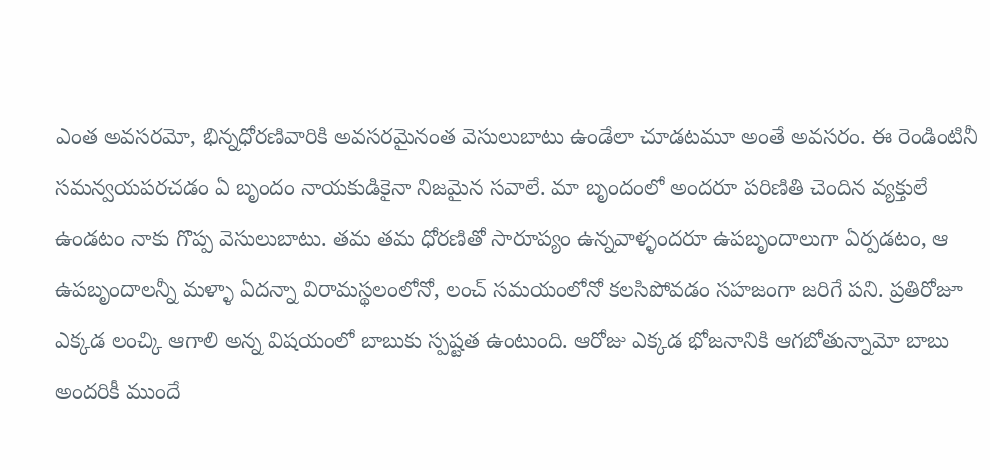ఎంత అవసరమో, భిన్నధోరణివారికి అవసరమైనంత వెసులుబాటు ఉండేలా చూడటమూ అంతే అవసరం. ఈ రెండింటినీ సమన్వయపరచడం ఏ బృందం నాయకుడికైనా నిజమైన సవాలే. మా బృందంలో అందరూ పరిణితి చెందిన వ్యక్తులే ఉండటం నాకు గొప్ప వెసులుబాటు. తమ తమ ధోరణితో సారూప్యం ఉన్నవాళ్ళందరూ ఉపబృందాలుగా ఏర్పడటం, ఆ ఉపబృందాలన్నీ మళ్ళా ఏదన్నా విరామస్థలంలోనో, లంచ్ సమయంలోనో కలసిపోవడం సహజంగా జరిగే పని. ప్రతిరోజూ ఎక్కడ లంచ్కి ఆగాలి అన్న విషయంలో బాబుకు స్పష్టత ఉంటుంది. ఆరోజు ఎక్కడ భోజనానికి ఆగబోతున్నామో బాబు అందరికీ ముందే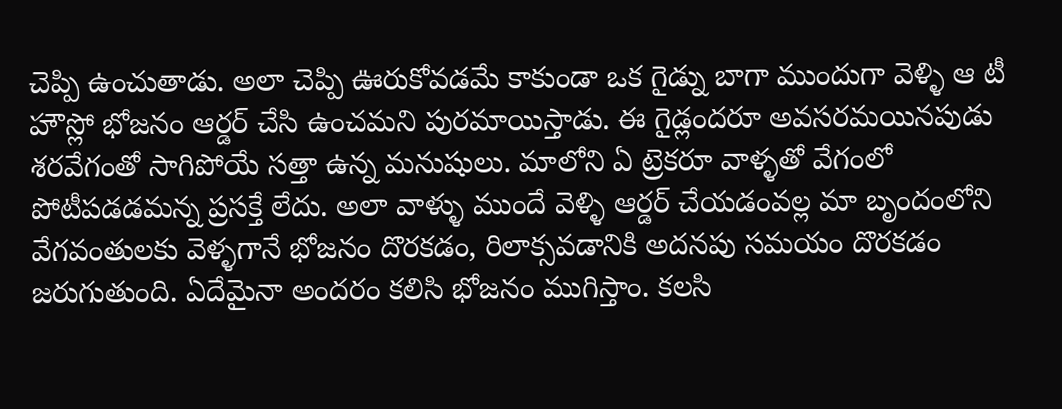చెప్పి ఉంచుతాడు. అలా చెప్పి ఊరుకోవడమే కాకుండా ఒక గైడ్ను బాగా ముందుగా వెళ్ళి ఆ టీ హౌస్లో భోజనం ఆర్డర్ చేసి ఉంచమని పురమాయిస్తాడు. ఈ గైడ్లందరూ అవసరమయినపుడు శరవేగంతో సాగిపోయే సత్తా ఉన్న మనుషులు. మాలోని ఏ ట్రెకరూ వాళ్ళతో వేగంలో పోటీపడడమన్న ప్రసక్తే లేదు. అలా వాళ్ళు ముందే వెళ్ళి ఆర్డర్ చేయడంవల్ల మా బృందంలోని వేగవంతులకు వెళ్ళగానే భోజనం దొరకడం, రిలాక్సవడానికి అదనపు సమయం దొరకడం జరుగుతుంది. ఏదేమైనా అందరం కలిసి భోజనం ముగిస్తాం. కలసి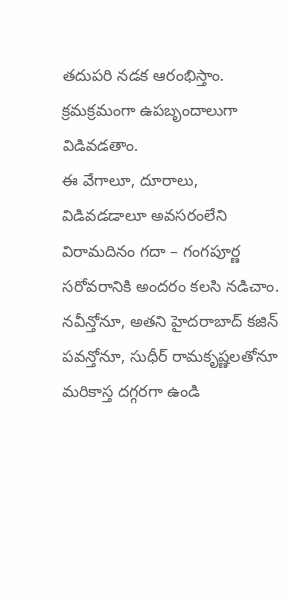తదుపరి నడక ఆరంభిస్తాం. క్రమక్రమంగా ఉపబృందాలుగా విడివడతాం.
ఈ వేగాలూ, దూరాలు, విడివడడాలూ అవసరంలేని విరామదినం గదా – గంగపూర్ణ సరోవరానికి అందరం కలసి నడిచాం. నవీన్తోనూ, అతని హైదరాబాద్ కజిన్ పవన్తోనూ, సుధీర్ రామకృష్ణలతోనూ మరికాస్త దగ్గరగా ఉండి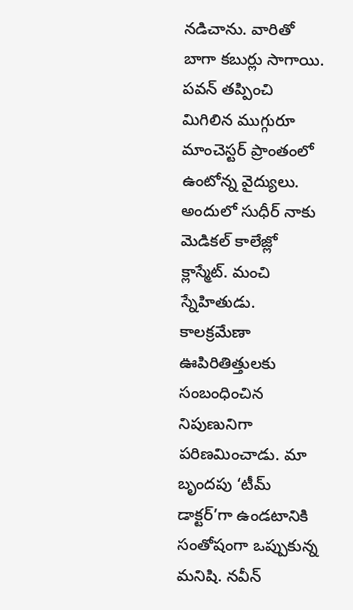నడిచాను. వారితో బాగా కబుర్లు సాగాయి. పవన్ తప్పించి మిగిలిన ముగ్గురూ మాంచెస్టర్ ప్రాంతంలో ఉంటోన్న వైద్యులు. అందులో సుధీర్ నాకు మెడికల్ కాలేజ్లో క్లాస్మేట్. మంచి స్నేహితుడు. కాలక్రమేణా ఊపిరితిత్తులకు సంబంధించిన నిపుణునిగా పరిణమించాడు. మా బృందపు ‘టీమ్ డాక్టర్’గా ఉండటానికి సంతోషంగా ఒప్పుకున్న మనిషి. నవీన్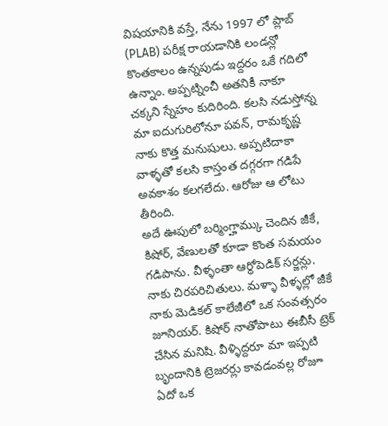విషయానికి వస్తే, నేను 1997 లో ప్లాబ్ (PLAB) పరీక్ష రాయడానికి లండన్లో కొంతకాలం ఉన్నపుడు ఇద్దరం ఒకే గదిలో ఉన్నాం. అప్పట్నించీ అతనికీ నాకూ చక్కని స్నేహం కుదిరింది. కలసి నడుస్తోన్న మా ఐదుగురిలోనూ పవన్, రామకృష్ణ నాకు కొత్త మనుషులు. అప్పటిదాకా వాళ్ళతో కలసి కాస్తంత దగ్గరగా గడిపే అవకాశం కలగలేదు. ఆరోజు ఆ లోటు తీరింది.
అదే ఊపులో బర్మింగ్హామ్కు చెందిన జీకే, కిషోర్, వేణులతో కూడా కొంత సమయం గడిపాను. వీళ్ళంతా ఆర్థోపెడిక్ సర్జన్లు. నాకు చిరపరిచితులు. మళ్ళా వీళ్ళల్లో జీకే నాకు మెడికల్ కాలేజీలో ఒక సంవత్సరం జూనియర్. కిషోర్ నాతోపాటు ఈబీసీ ట్రెక్ చేసిన మనిషి. వీళ్ళిద్దరూ మా ఇప్పటి బృందానికి ట్రెజరర్లు కావడంవల్ల రోజూ ఏదో ఒక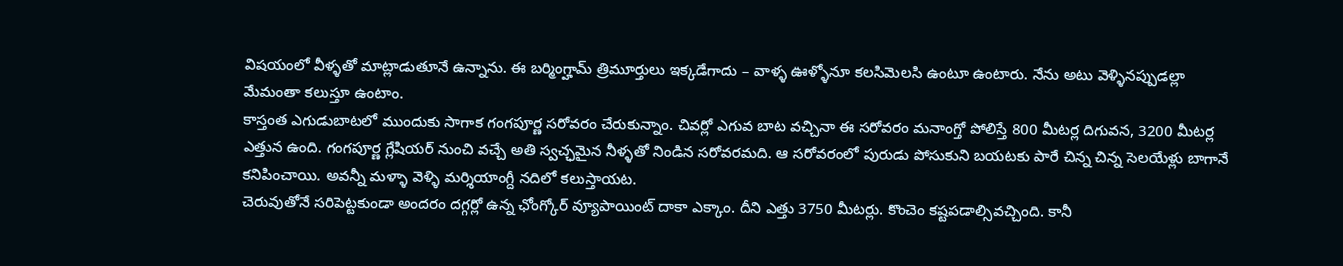విషయంలో వీళ్ళతో మాట్లాడుతూనే ఉన్నాను. ఈ బర్మింగ్హామ్ త్రిమూర్తులు ఇక్కడేగాదు – వాళ్ళ ఊళ్ళోనూ కలసిమెలసి ఉంటూ ఉంటారు. నేను అటు వెళ్ళినప్పుడల్లా మేమంతా కలుస్తూ ఉంటాం.
కాస్తంత ఎగుడుబాటలో ముందుకు సాగాక గంగపూర్ణ సరోవరం చేరుకున్నాం. చివర్లో ఎగువ బాట వచ్చినా ఈ సరోవరం మనాంగ్తో పోలిస్తే 800 మీటర్ల దిగువన, 3200 మీటర్ల ఎత్తున ఉంది. గంగపూర్ణ గ్లేషియర్ నుంచి వచ్చే అతి స్వచ్ఛమైన నీళ్ళతో నిండిన సరోవరమది. ఆ సరోవరంలో పురుడు పోసుకుని బయటకు పారే చిన్న చిన్న సెలయేళ్లు బాగానే కనిపించాయి. అవన్నీ మళ్ళా వెళ్ళి మర్శియాంగ్దీ నదిలో కలుస్తాయట.
చెరువుతోనే సరిపెట్టకుండా అందరం దగ్గర్లో ఉన్న ఛోంగ్కోర్ వ్యూపాయింట్ దాకా ఎక్కాం. దీని ఎత్తు 3750 మీటర్లు. కొంచెం కష్టపడాల్సివచ్చింది. కానీ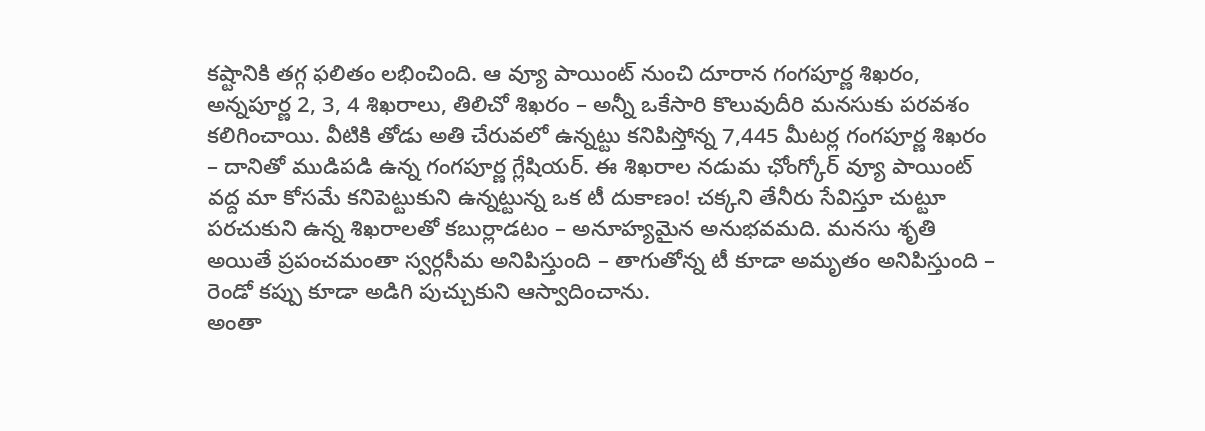కష్టానికి తగ్గ ఫలితం లభించింది. ఆ వ్యూ పాయింట్ నుంచి దూరాన గంగపూర్ణ శిఖరం, అన్నపూర్ణ 2, 3, 4 శిఖరాలు, తిలిచో శిఖరం – అన్నీ ఒకేసారి కొలువుదీరి మనసుకు పరవశం కలిగించాయి. వీటికి తోడు అతి చేరువలో ఉన్నట్టు కనిపిస్తోన్న 7,445 మీటర్ల గంగపూర్ణ శిఖరం – దానితో ముడిపడి ఉన్న గంగపూర్ణ గ్లేషియర్. ఈ శిఖరాల నడుమ ఛోంగ్కోర్ వ్యూ పాయింట్ వద్ద మా కోసమే కనిపెట్టుకుని ఉన్నట్టున్న ఒక టీ దుకాణం! చక్కని తేనీరు సేవిస్తూ చుట్టూ పరచుకుని ఉన్న శిఖరాలతో కబుర్లాడటం – అనూహ్యమైన అనుభవమది. మనసు శృతి అయితే ప్రపంచమంతా స్వర్గసీమ అనిపిస్తుంది – తాగుతోన్న టీ కూడా అమృతం అనిపిస్తుంది – రెండో కప్పు కూడా అడిగి పుచ్చుకుని ఆస్వాదించాను.
అంతా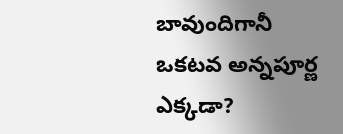బావుందిగానీ ఒకటవ అన్నపూర్ణ ఎక్కడా?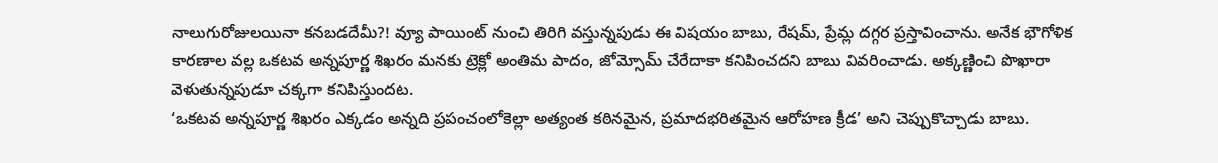నాలుగురోజులయినా కనబడదేమీ?! వ్యూ పాయింట్ నుంచి తిరిగి వస్తున్నపుడు ఈ విషయం బాబు, రేషమ్, ప్రేమ్ల దగ్గర ప్రస్తావించాను. అనేక భౌగోళిక కారణాల వల్ల ఒకటవ అన్నపూర్ణ శిఖరం మనకు ట్రెక్లో అంతిమ పాదం, జోమ్సోమ్ చేరేదాకా కనిపించదని బాబు వివరించాడు. అక్కణ్ణించి పొఖారా వెళుతున్నపుడూ చక్కగా కనిపిస్తుందట.
‘ఒకటవ అన్నపూర్ణ శిఖరం ఎక్కడం అన్నది ప్రపంచంలోకెల్లా అత్యంత కఠినమైన, ప్రమాదభరితమైన ఆరోహణ క్రీడ’ అని చెప్పుకొచ్చాడు బాబు.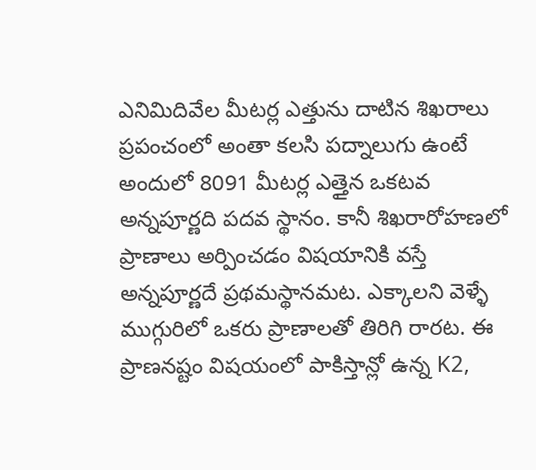ఎనిమిదివేల మీటర్ల ఎత్తును దాటిన శిఖరాలు ప్రపంచంలో అంతా కలసి పద్నాలుగు ఉంటే అందులో 8091 మీటర్ల ఎత్తైన ఒకటవ అన్నపూర్ణది పదవ స్థానం. కానీ శిఖరారోహణలో ప్రాణాలు అర్పించడం విషయానికి వస్తే అన్నపూర్ణదే ప్రథమస్థానమట. ఎక్కాలని వెళ్ళే ముగ్గురిలో ఒకరు ప్రాణాలతో తిరిగి రారట. ఈ ప్రాణనష్టం విషయంలో పాకిస్తాన్లో ఉన్న K2,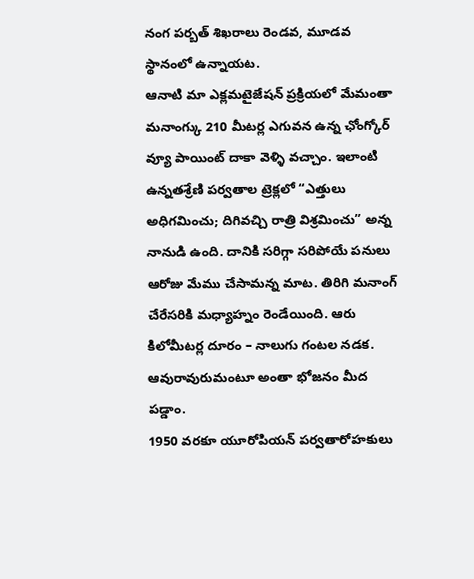నంగ పర్బత్ శిఖరాలు రెండవ, మూడవ స్థానంలో ఉన్నాయట.
ఆనాటి మా ఎక్లమటైజేషన్ ప్రక్రియలో మేమంతా మనాంగ్కు 210 మీటర్ల ఎగువన ఉన్న ఛోంగ్కోర్ వ్యూ పాయింట్ దాకా వెళ్ళి వచ్చాం. ఇలాంటి ఉన్నతశ్రేణి పర్వతాల ట్రెక్లలో “ఎత్తులు అధిగమించు; దిగివచ్చి రాత్రి విశ్రమించు” అన్న నానుడి ఉంది. దానికి సరిగ్గా సరిపోయే పనులు ఆరోజు మేము చేసామన్న మాట. తిరిగి మనాంగ్ చేరేసరికి మధ్యాహ్నం రెండేయింది. ఆరు కిలోమీటర్ల దూరం – నాలుగు గంటల నడక. ఆవురావురుమంటూ అంతా భోజనం మీద పడ్డాం.
1950 వరకూ యూరోపియన్ పర్వతారోహకులు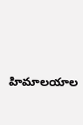హిమాలయాల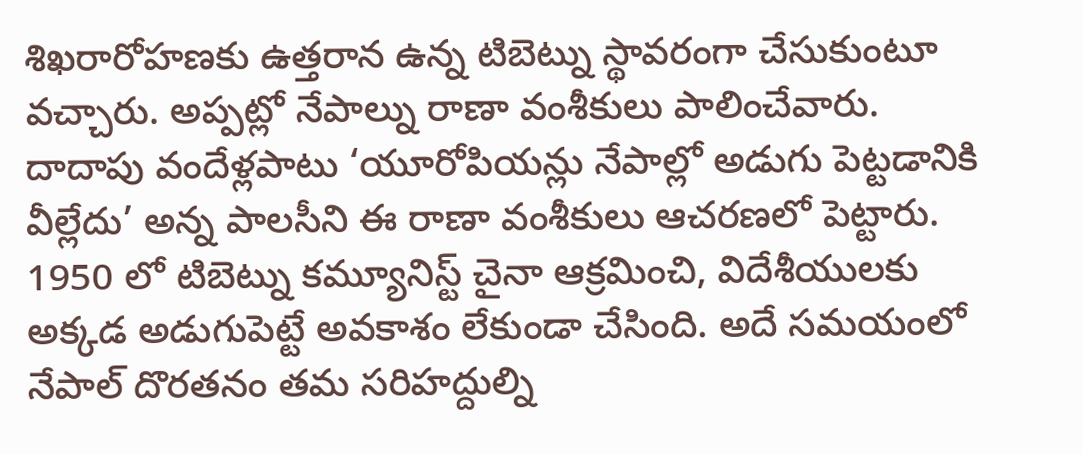శిఖరారోహణకు ఉత్తరాన ఉన్న టిబెట్ను స్థావరంగా చేసుకుంటూ వచ్చారు. అప్పట్లో నేపాల్ను రాణా వంశీకులు పాలించేవారు. దాదాపు వందేళ్లపాటు ‘యూరోపియన్లు నేపాల్లో అడుగు పెట్టడానికి వీల్లేదు’ అన్న పాలసీని ఈ రాణా వంశీకులు ఆచరణలో పెట్టారు. 1950 లో టిబెట్ను కమ్యూనిస్ట్ చైనా ఆక్రమించి, విదేశీయులకు అక్కడ అడుగుపెట్టే అవకాశం లేకుండా చేసింది. అదే సమయంలో నేపాల్ దొరతనం తమ సరిహద్దుల్ని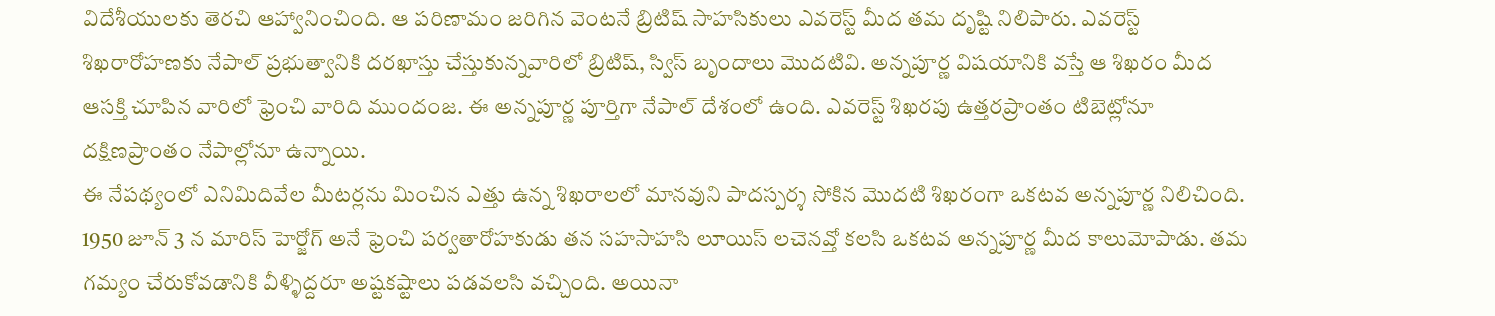విదేశీయులకు తెరచి ఆహ్వానించింది. ఆ పరిణామం జరిగిన వెంటనే బ్రిటిష్ సాహసికులు ఎవరెస్ట్ మీద తమ దృష్టి నిలిపారు. ఎవరెస్ట్ శిఖరారోహణకు నేపాల్ ప్రభుత్వానికి దరఖాస్తు చేస్తుకున్నవారిలో బ్రిటిష్, స్విస్ బృందాలు మొదటివి. అన్నపూర్ణ విషయానికి వస్తే ఆ శిఖరం మీద ఆసక్తి చూపిన వారిలో ఫ్రెంచి వారిది ముందంజ. ఈ అన్నపూర్ణ పూర్తిగా నేపాల్ దేశంలో ఉంది. ఎవరెస్ట్ శిఖరపు ఉత్తరప్రాంతం టిబెట్లోనూ దక్షిణప్రాంతం నేపాల్లోనూ ఉన్నాయి.
ఈ నేపథ్యంలో ఎనిమిదివేల మీటర్లను మించిన ఎత్తు ఉన్న శిఖరాలలో మానవుని పాదస్పర్శ సోకిన మొదటి శిఖరంగా ఒకటవ అన్నపూర్ణ నిలిచింది. 1950 జూన్ 3 న మారిస్ హెర్జోగ్ అనే ఫ్రెంచి పర్వతారోహకుడు తన సహసాహసి లూయిస్ లచెనవ్తో కలసి ఒకటవ అన్నపూర్ణ మీద కాలుమోపాడు. తమ గమ్యం చేరుకోవడానికి వీళ్ళిద్దరూ అష్టకష్టాలు పడవలసి వచ్చింది. అయినా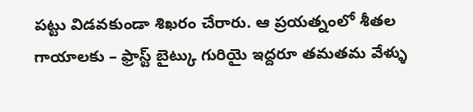పట్టు విడవకుండా శిఖరం చేరారు. ఆ ప్రయత్నంలో శీతల గాయాలకు – ఫ్రాస్ట్ బైట్కు గురియై ఇద్దరూ తమతమ వేళ్ళు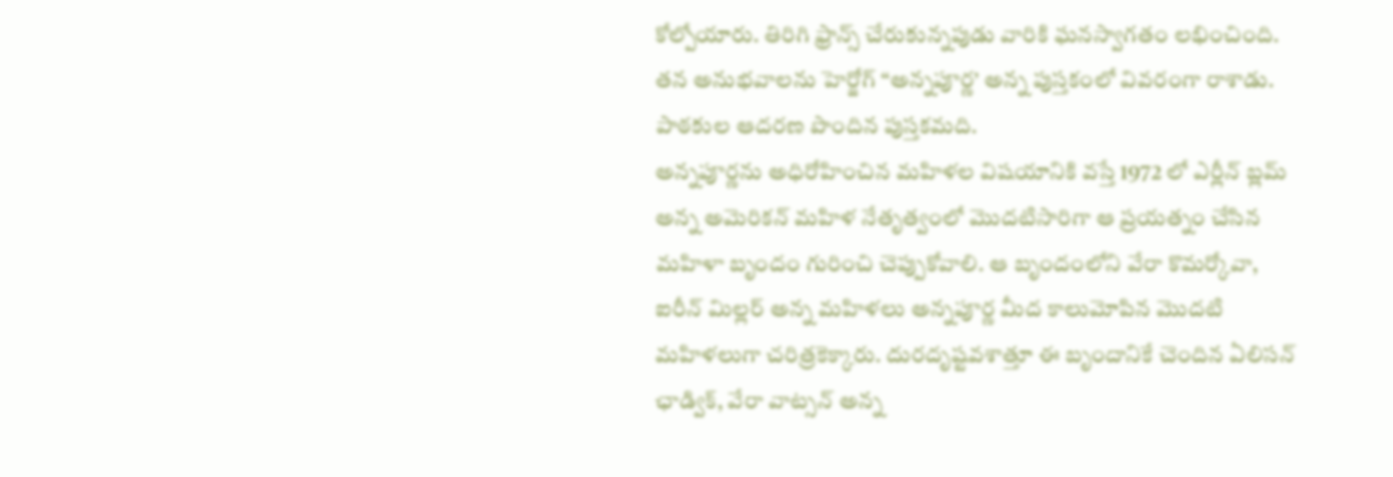కోల్పోయారు. తిరిగి ఫ్రాన్స్ చేరుకున్నపుడు వారికి ఘనస్వాగతం లభించింది. తన అనుభవాలను హెర్జోగ్ “అన్నపూర్ణ’ అన్న పుస్తకంలో వివరంగా రాశాడు. పాఠకుల ఆదరణ పొందిన పుస్తకమది.
అన్నపూర్ణను అధిరోహించిన మహిళల విషయానికి వస్తే 1972 లో ఎర్లీన్ బ్లమ్ అన్న అమెరికన్ మహిళ నేతృత్వంలో మొదటిసారిగా ఆ ప్రయత్నం చేసిన మహిళా బృందం గురించి చెప్పుకోవాలి. ఆ బృందంలోని వేరా కొమర్కోవా, ఐరీన్ మిల్లర్ అన్న మహిళలు అన్నపూర్ణ మీద కాలుమోపిన మొదటి మహిళలుగా చరిత్రకెక్కారు. దురదృష్టవశాత్తూ ఈ బృందానికే చెందిన ఏలిసన్ ఛాడ్విక్, వేరా వాట్సన్ అన్న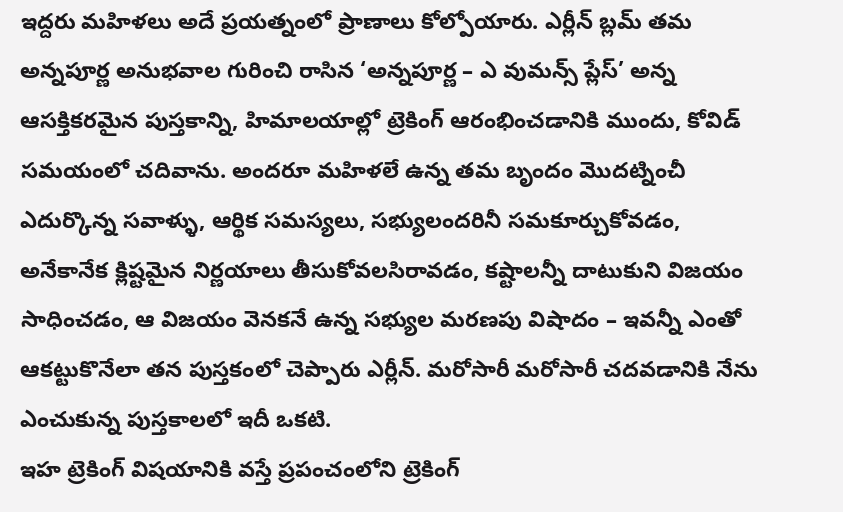ఇద్దరు మహిళలు అదే ప్రయత్నంలో ప్రాణాలు కోల్పోయారు. ఎర్లీన్ బ్లమ్ తమ అన్నపూర్ణ అనుభవాల గురించి రాసిన ‘అన్నపూర్ణ – ఎ వుమన్స్ ప్లేస్’ అన్న ఆసక్తికరమైన పుస్తకాన్ని, హిమాలయాల్లో ట్రెకింగ్ ఆరంభించడానికి ముందు, కోవిడ్ సమయంలో చదివాను. అందరూ మహిళలే ఉన్న తమ బృందం మొదట్నించీ ఎదుర్కొన్న సవాళ్ళు, ఆర్థిక సమస్యలు, సభ్యులందరినీ సమకూర్చుకోవడం, అనేకానేక క్లిష్టమైన నిర్ణయాలు తీసుకోవలసిరావడం, కష్టాలన్నీ దాటుకుని విజయం సాధించడం, ఆ విజయం వెనకనే ఉన్న సభ్యుల మరణపు విషాదం – ఇవన్నీ ఎంతో ఆకట్టుకొనేలా తన పుస్తకంలో చెప్పారు ఎర్లీన్. మరోసారీ మరోసారీ చదవడానికి నేను ఎంచుకున్న పుస్తకాలలో ఇదీ ఒకటి.
ఇహ ట్రెకింగ్ విషయానికి వస్తే ప్రపంచంలోని ట్రెకింగ్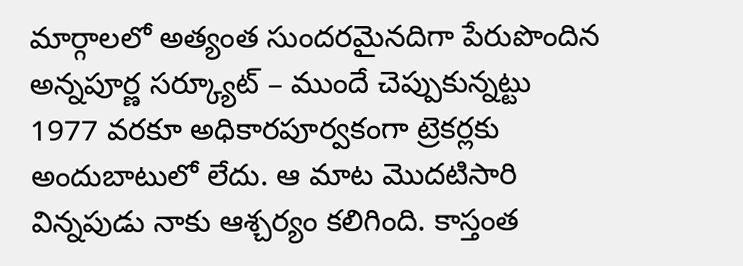మార్గాలలో అత్యంత సుందరమైనదిగా పేరుపొందిన అన్నపూర్ణ సర్క్యూట్ – ముందే చెప్పుకున్నట్టు 1977 వరకూ అధికారపూర్వకంగా ట్రెకర్లకు అందుబాటులో లేదు. ఆ మాట మొదటిసారి విన్నపుడు నాకు ఆశ్చర్యం కలిగింది. కాస్తంత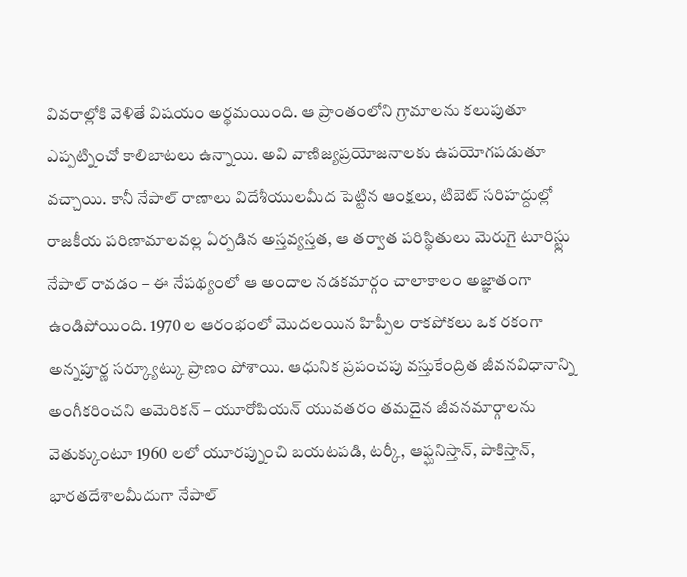వివరాల్లోకి వెళితే విషయం అర్థమయింది. ఆ ప్రాంతంలోని గ్రామాలను కలుపుతూ ఎప్పట్నించో కాలిబాటలు ఉన్నాయి. అవి వాణిజ్యప్రయోజనాలకు ఉపయోగపడుతూ వచ్చాయి. కానీ నేపాల్ రాణాలు విదేశీయులమీద పెట్టిన ఆంక్షలు, టిబెట్ సరిహద్దుల్లో రాజకీయ పరిణామాలవల్ల ఏర్పడిన అస్తవ్యస్తత, ఆ తర్వాత పరిస్థితులు మెరుగై టూరిస్ట్లు నేపాల్ రావడం – ఈ నేపథ్యంలో ఆ అందాల నడకమార్గం చాలాకాలం అజ్ఞాతంగా ఉండిపోయింది. 1970 ల ఆరంభంలో మొదలయిన హిప్పీల రాకపోకలు ఒక రకంగా అన్నపూర్ణ సర్క్యూట్కు ప్రాణం పోశాయి. ఆధునిక ప్రపంచపు వస్తుకేంద్రిత జీవనవిధానాన్ని అంగీకరించని అమెరికన్ – యూరోపియన్ యువతరం తమదైన జీవనమార్గాలను వెతుక్కుంటూ 1960 లలో యూరప్నుంచి బయటపడి, టర్కీ, ఆఫ్ఘనిస్తాన్, పాకిస్తాన్, భారతదేశాలమీదుగా నేపాల్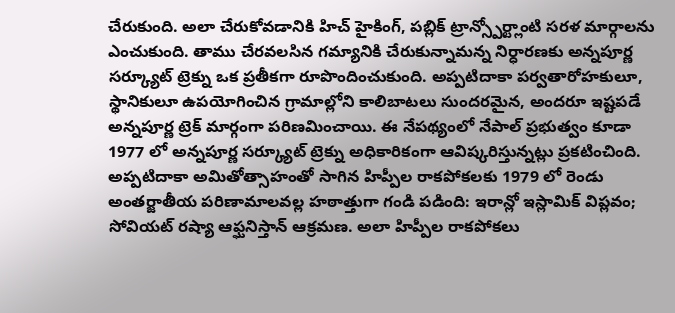చేరుకుంది. అలా చేరుకోవడానికి హిచ్ హైకింగ్, పబ్లిక్ ట్రాన్స్పోర్ట్లాంటి సరళ మార్గాలను ఎంచుకుంది. తాము చేరవలసిన గమ్యానికి చేరుకున్నామన్న నిర్ధారణకు అన్నపూర్ణ సర్క్యూట్ ట్రెక్ను ఒక ప్రతీకగా రూపొందించుకుంది. అప్పటిదాకా పర్వతారోహకులూ, స్థానికులూ ఉపయోగించిన గ్రామాల్లోని కాలిబాటలు సుందరమైన, అందరూ ఇష్టపడే అన్నపూర్ణ ట్రెక్ మార్గంగా పరిణమించాయి. ఈ నేపథ్యంలో నేపాల్ ప్రభుత్వం కూడా 1977 లో అన్నపూర్ణ సర్క్యూట్ ట్రెక్ను అధికారికంగా ఆవిష్కరిస్తున్నట్లు ప్రకటించింది.
అప్పటిదాకా అమితోత్సాహంతో సాగిన హిప్పీల రాకపోకలకు 1979 లో రెండు అంతర్జాతీయ పరిణామాలవల్ల హఠాత్తుగా గండి పడింది: ఇరాన్లో ఇస్లామిక్ విప్లవం; సోవియట్ రష్యా ఆఫ్ఘనిస్తాన్ ఆక్రమణ. అలా హిప్పీల రాకపోకలు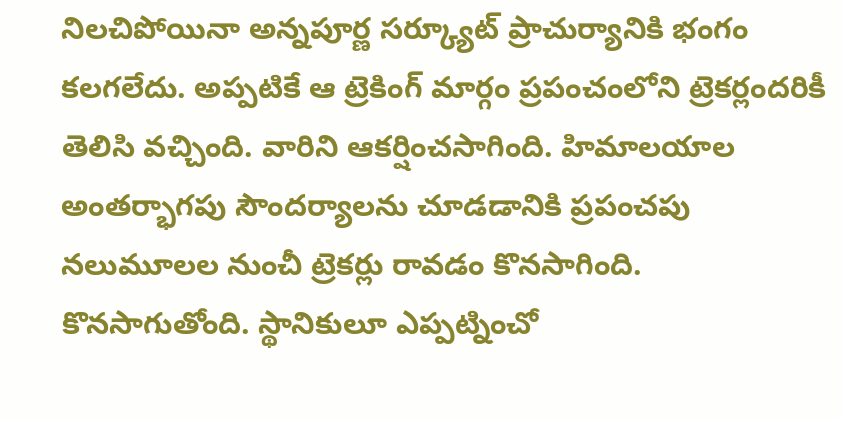నిలచిపోయినా అన్నపూర్ణ సర్క్యూట్ ప్రాచుర్యానికి భంగం కలగలేదు. అప్పటికే ఆ ట్రెకింగ్ మార్గం ప్రపంచంలోని ట్రెకర్లందరికీ తెలిసి వచ్చింది. వారిని ఆకర్షించసాగింది. హిమాలయాల అంతర్భాగపు సౌందర్యాలను చూడడానికి ప్రపంచపు నలుమూలల నుంచీ ట్రెకర్లు రావడం కొనసాగింది. కొనసాగుతోంది. స్థానికులూ ఎప్పట్నించో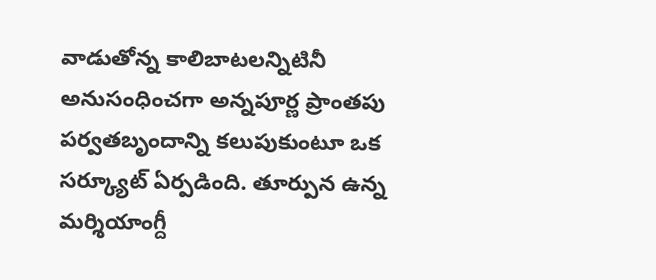వాడుతోన్న కాలిబాటలన్నిటినీ అనుసంధించగా అన్నపూర్ణ ప్రాంతపు పర్వతబృందాన్ని కలుపుకుంటూ ఒక సర్క్యూట్ ఏర్పడింది. తూర్పున ఉన్న మర్శియాంగ్దీ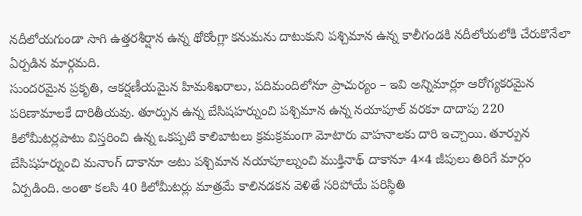నదీలోయగుండా సాగి ఉత్తరశీర్షాన ఉన్న థోరోంగ్లా కనుమను దాటుకుని పశ్చిమాన ఉన్న కాలీగండకి నదీలోయలోకి చేరుకొనేలా ఏర్పడిన మార్గమది.
సుందరమైన ప్రకృతి, ఆకర్షణీయమైన హిమశిఖరాలు, పదిమందిలోనూ ప్రాచుర్యం – ఇవి అన్నిమార్లూ ఆరోగ్యకరమైన పరిణామాలకే దారితీయవు. తూర్పున ఉన్న బేసిషహర్నుంచి పశ్చిమాన ఉన్న నయాపూల్ వరకూ దాదాపు 220 కిలోమీటర్లపాటు విస్తరించి ఉన్న ఒకప్పటి కాలిబాటలు క్రమక్రమంగా మోటారు వాహనాలకు దారి ఇచ్చాయి. తూర్పున బేసిషహర్నుంచి మనాంగ్ దాకానూ అటు పశ్చిమాన నయాపూల్నుంచి ముక్తినాథ్ దాకానూ 4×4 జీపులు తిరిగే మార్గం ఏర్పడింది. అంతా కలసి 40 కిలోమీటర్లు మాత్రమే కాలినడకన వెళితే సరిపోయే పరిస్థితి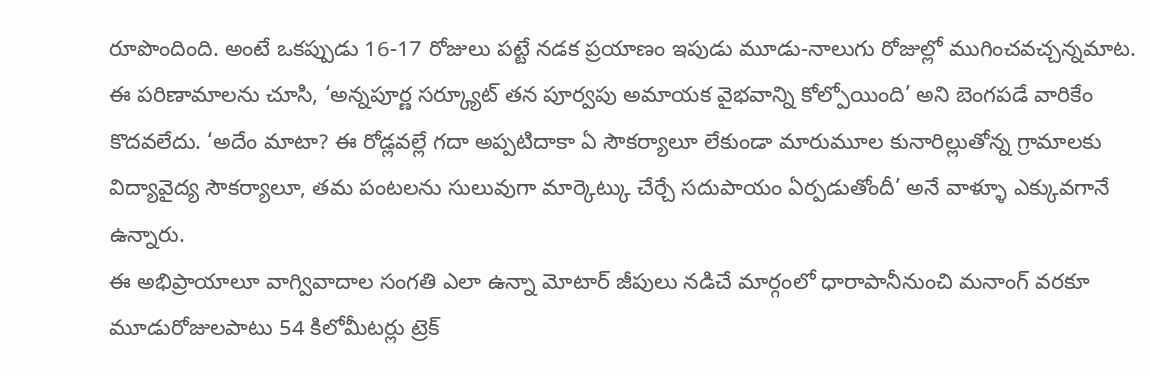రూపొందింది. అంటే ఒకప్పుడు 16-17 రోజులు పట్టే నడక ప్రయాణం ఇపుడు మూడు-నాలుగు రోజుల్లో ముగించవచ్చన్నమాట.
ఈ పరిణామాలను చూసి, ‘అన్నపూర్ణ సర్క్యూట్ తన పూర్వపు అమాయక వైభవాన్ని కోల్పోయింది’ అని బెంగపడే వారికేం కొదవలేదు. ‘అదేం మాటా? ఈ రోడ్లవల్లే గదా అప్పటిదాకా ఏ సౌకర్యాలూ లేకుండా మారుమూల కునారిల్లుతోన్న గ్రామాలకు విద్యావైద్య సౌకర్యాలూ, తమ పంటలను సులువుగా మార్కెట్కు చేర్చే సదుపాయం ఏర్పడుతోందీ’ అనే వాళ్ళూ ఎక్కువగానే ఉన్నారు.
ఈ అభిప్రాయాలూ వాగ్వివాదాల సంగతి ఎలా ఉన్నా మోటార్ జీపులు నడిచే మార్గంలో ధారాపానీనుంచి మనాంగ్ వరకూ మూడురోజులపాటు 54 కిలోమీటర్లు ట్రెక్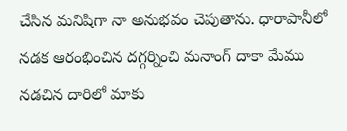చేసిన మనిషిగా నా అనుభవం చెపుతాను. ధారాపానీలో నడక ఆరంభించిన దగ్గర్నించి మనాంగ్ దాకా మేము నడచిన దారిలో మాకు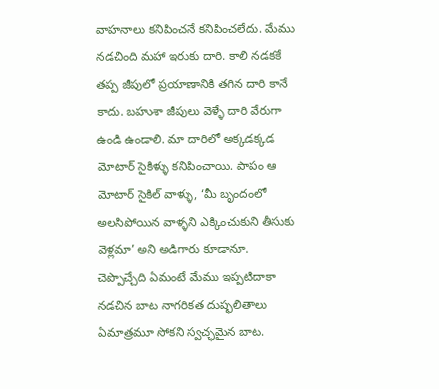వాహనాలు కనిపించనే కనిపించలేదు. మేము నడచింది మహా ఇరుకు దారి. కాలి నడకకే తప్ప జీపులో ప్రయాణానికి తగిన దారి కానే కాదు. బహుశా జీపులు వెళ్ళే దారి వేరుగా ఉండి ఉండాలి. మా దారిలో అక్కడక్కడ మోటార్ సైకిళ్ళు కనిపించాయి. పాపం ఆ మోటార్ సైకిల్ వాళ్ళు, ‘మీ బృందంలో అలసిపోయిన వాళ్ళని ఎక్కించుకుని తీసుకు వెళ్లమా’ అని అడిగారు కూడానూ. చెప్పొచ్చేది ఏమంటే మేము ఇప్పటిదాకా నడచిన బాట నాగరికత దుష్ఫలితాలు ఏమాత్రమూ సోకని స్వచ్ఛమైన బాట.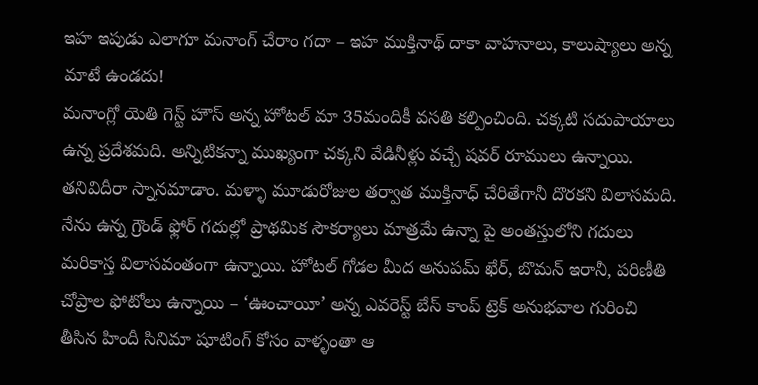ఇహ ఇపుడు ఎలాగూ మనాంగ్ చేరాం గదా – ఇహ ముక్తినాథ్ దాకా వాహనాలు, కాలుష్యాలు అన్న మాటే ఉండదు!
మనాంగ్లో యెతి గెస్ట్ హౌస్ అన్న హోటల్ మా 35మందికీ వసతి కల్పించింది. చక్కటి సదుపాయాలు ఉన్న ప్రదేశమది. అన్నిటికన్నా ముఖ్యంగా చక్కని వేడినీళ్లు వచ్చే షవర్ రూములు ఉన్నాయి. తనివిదీరా స్నానమాడాం. మళ్ళా మూడురోజుల తర్వాత ముక్తినాధ్ చేరితేగానీ దొరకని విలాసమది.
నేను ఉన్న గ్రౌండ్ ఫ్లోర్ గదుల్లో ప్రాథమిక సౌకర్యాలు మాత్రమే ఉన్నా పై అంతస్తులోని గదులు మరికాస్త విలాసవంతంగా ఉన్నాయి. హోటల్ గోడల మీద అనుపమ్ ఖేర్, బొమన్ ఇరానీ, పరిణీతి చోప్రాల ఫోటోలు ఉన్నాయి – ‘ఊంచాయీ’ అన్న ఎవరెస్ట్ బేస్ కాంప్ ట్రెక్ అనుభవాల గురించి తీసిన హిందీ సినిమా షూటింగ్ కోసం వాళ్ళంతా ఆ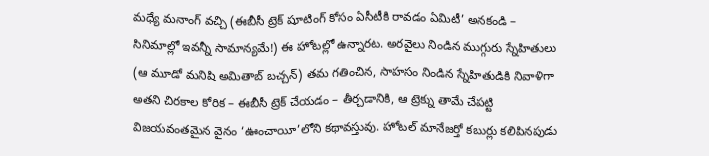మధ్యే మనాంగ్ వచ్చి (ఈబీసీ ట్రెక్ షూటింగ్ కోసం ఏసీటీకి రావడం ఏమిటీ’ అనకండి – సినిమాల్లో ఇవన్నీ సామాన్యమే!) ఈ హోటల్లో ఉన్నారట. అరవైలు నిండిన ముగ్గురు స్నేహితులు (ఆ మూడో మనిషి అమితాబ్ బచ్చన్) తమ గతించిన, సాహసం నిండిన స్నేహితుడికి నివాళిగా అతని చిరకాల కోరిక – ఈబీసీ ట్రెక్ చేయడం – తీర్చడానికి, ఆ ట్రెక్ను తామే చేపట్టి విజయవంతమైన వైనం ‘ఊంచాయీ’లోని కథావస్తువు. హోటల్ మానేజర్తో కబుర్లు కలిపినపుడు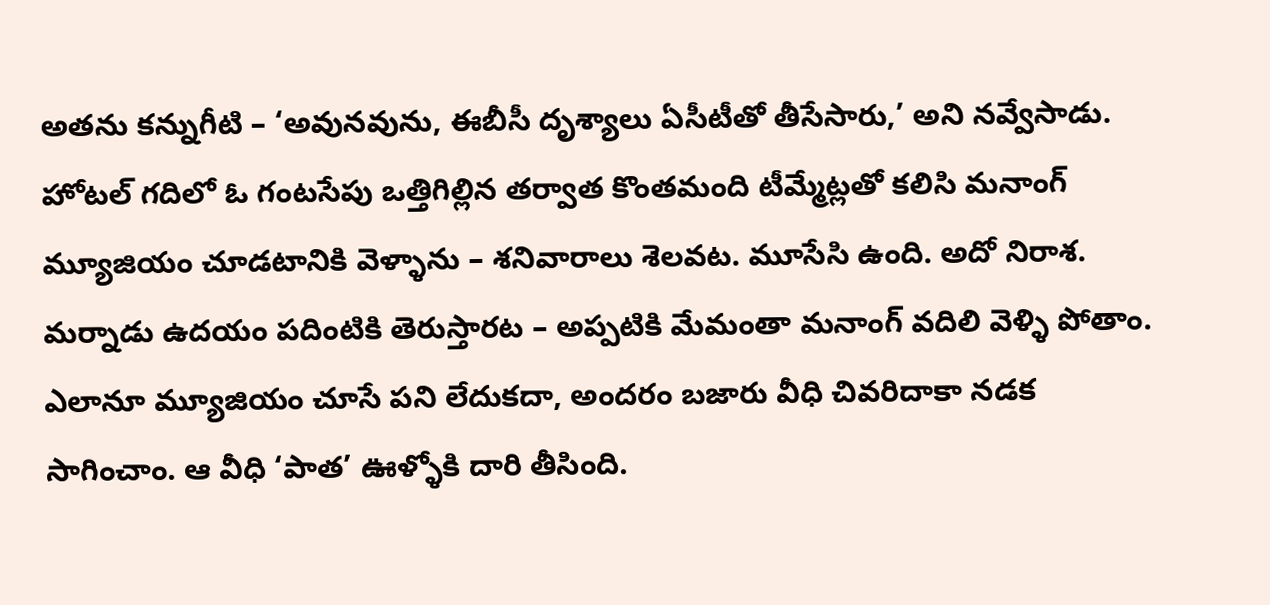అతను కన్నుగీటి – ‘అవునవును, ఈబీసీ దృశ్యాలు ఏసీటీతో తీసేసారు,’ అని నవ్వేసాడు.
హోటల్ గదిలో ఓ గంటసేపు ఒత్తిగిల్లిన తర్వాత కొంతమంది టీమ్మేట్లతో కలిసి మనాంగ్ మ్యూజియం చూడటానికి వెళ్ళాను – శనివారాలు శెలవట. మూసేసి ఉంది. అదో నిరాశ. మర్నాడు ఉదయం పదింటికి తెరుస్తారట – అప్పటికి మేమంతా మనాంగ్ వదిలి వెళ్ళి పోతాం.
ఎలానూ మ్యూజియం చూసే పని లేదుకదా, అందరం బజారు వీధి చివరిదాకా నడక సాగించాం. ఆ వీధి ‘పాత’ ఊళ్ళోకి దారి తీసింది.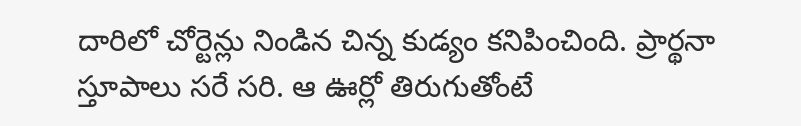దారిలో చోర్టెన్లు నిండిన చిన్న కుడ్యం కనిపించింది. ప్రార్థనా స్తూపాలు సరే సరి. ఆ ఊర్లో తిరుగుతోంటే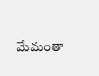మేమంతా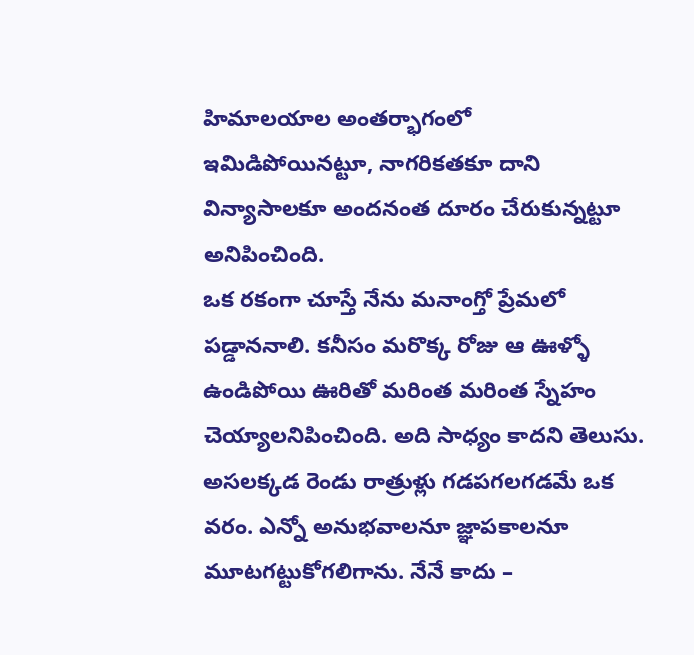హిమాలయాల అంతర్భాగంలో ఇమిడిపోయినట్టూ, నాగరికతకూ దాని విన్యాసాలకూ అందనంత దూరం చేరుకున్నట్టూ అనిపించింది.
ఒక రకంగా చూస్తే నేను మనాంగ్తో ప్రేమలో పడ్డాననాలి. కనీసం మరొక్క రోజు ఆ ఊళ్ళో ఉండిపోయి ఊరితో మరింత మరింత స్నేహం చెయ్యాలనిపించింది. అది సాధ్యం కాదని తెలుసు. అసలక్కడ రెండు రాత్రుళ్లు గడపగలగడమే ఒక వరం. ఎన్నో అనుభవాలనూ జ్ఞాపకాలనూ మూటగట్టుకోగలిగాను. నేనే కాదు –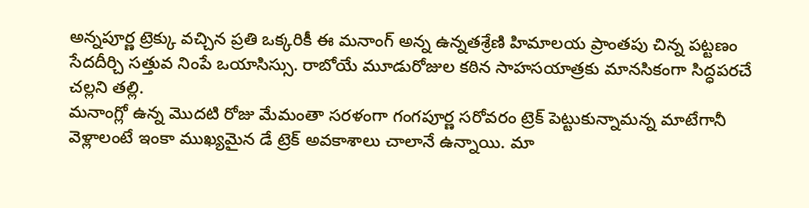అన్నపూర్ణ ట్రెక్కు వచ్చిన ప్రతి ఒక్కరికీ ఈ మనాంగ్ అన్న ఉన్నతశ్రేణి హిమాలయ ప్రాంతపు చిన్న పట్టణం సేదదీర్చి సత్తువ నింపే ఒయాసిస్సు. రాబోయే మూడురోజుల కఠిన సాహసయాత్రకు మానసికంగా సిద్ధపరచే చల్లని తల్లి.
మనాంగ్లో ఉన్న మొదటి రోజు మేమంతా సరళంగా గంగపూర్ణ సరోవరం ట్రెక్ పెట్టుకున్నామన్న మాటేగానీ వెళ్లాలంటే ఇంకా ముఖ్యమైన డే ట్రెక్ అవకాశాలు చాలానే ఉన్నాయి. మా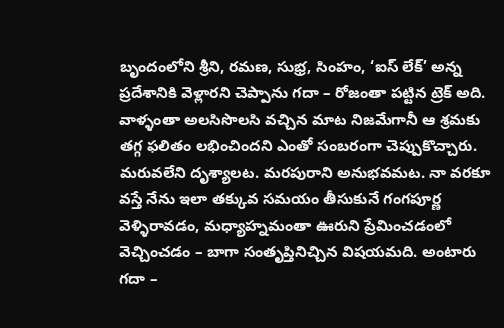బృందంలోని శ్రీని, రమణ, సుభ్ర, సింహం, ‘ఐస్ లేక్’ అన్న ప్రదేశానికి వెళ్లారని చెప్పాను గదా – రోజంతా పట్టిన ట్రెక్ అది. వాళ్ళంతా అలసిసొలసి వచ్చిన మాట నిజమేగానీ ఆ శ్రమకు తగ్గ ఫలితం లభించిందని ఎంతో సంబరంగా చెప్పుకొచ్చారు. మరువలేని దృశ్యాలట. మరపురాని అనుభవమట. నా వరకూ వస్తే నేను ఇలా తక్కువ సమయం తీసుకునే గంగపూర్ణ వెళ్ళిరావడం, మధ్యాహ్నమంతా ఊరుని ప్రేమించడంలో వెచ్చించడం – బాగా సంతృప్తినిచ్చిన విషయమది. అంటారు గదా –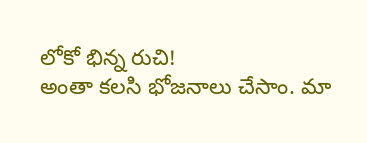లోకో భిన్న రుచి!
అంతా కలసి భోజనాలు చేసాం. మా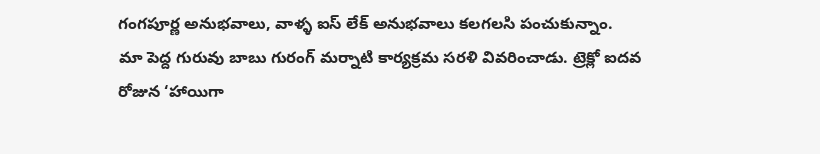గంగపూర్ణ అనుభవాలు, వాళ్ళ ఐస్ లేక్ అనుభవాలు కలగలసి పంచుకున్నాం.
మా పెద్ద గురువు బాబు గురంగ్ మర్నాటి కార్యక్రమ సరళి వివరించాడు. ట్రెక్లో ఐదవ రోజున ‘హాయిగా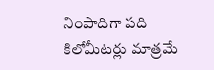నింపాదిగా పది కిలోమీటర్లు మాత్రమే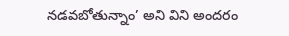నడవబోతున్నాం’ అని విని అందరం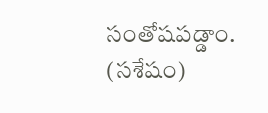సంతోషపడ్డాం.
(సశేషం)